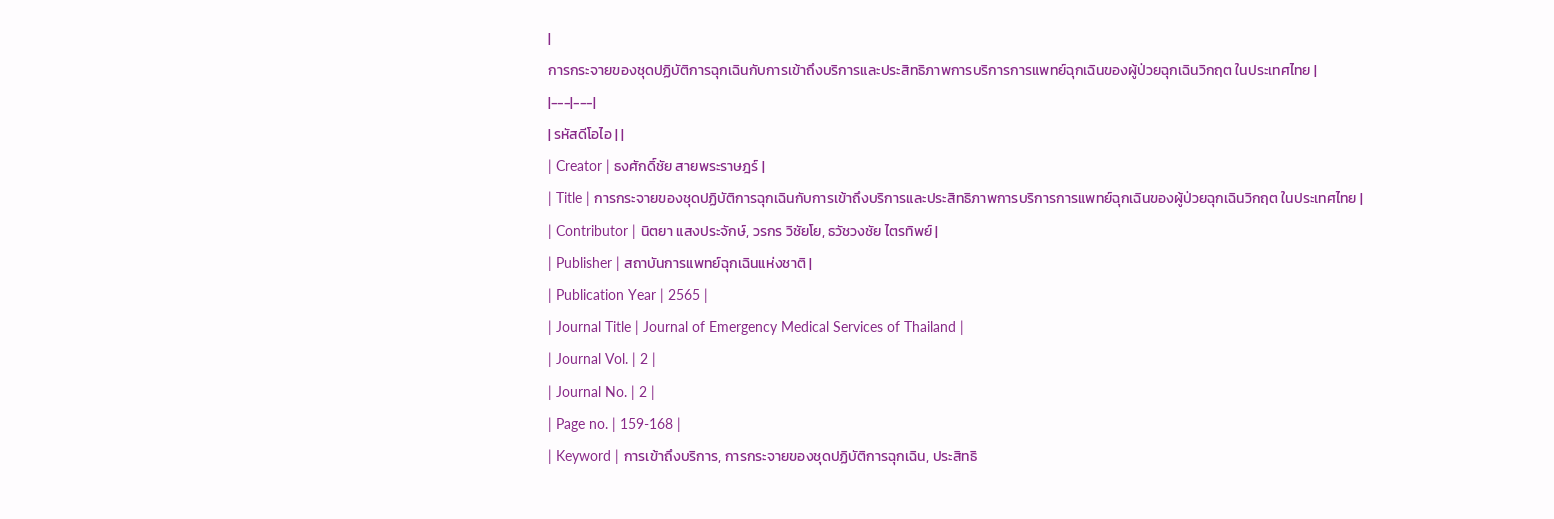|
การกระจายของชุดปฏิบัติการฉุกเฉินกับการเข้าถึงบริการและประสิทธิภาพการบริการการแพทย์ฉุกเฉินของผู้ป่วยฉุกเฉินวิกฤต ในประเทศไทย |
|---|---|
| รหัสดีโอไอ | |
| Creator | ธงศักดิ์ชัย สายพระราษฎร์ |
| Title | การกระจายของชุดปฏิบัติการฉุกเฉินกับการเข้าถึงบริการและประสิทธิภาพการบริการการแพทย์ฉุกเฉินของผู้ป่วยฉุกเฉินวิกฤต ในประเทศไทย |
| Contributor | นิตยา แสงประจักษ์, วรกร วิชัยโย, ธวัชวงชัย ไตรทิพย์ |
| Publisher | สถาบันการแพทย์ฉุกเฉินแห่งชาติ |
| Publication Year | 2565 |
| Journal Title | Journal of Emergency Medical Services of Thailand |
| Journal Vol. | 2 |
| Journal No. | 2 |
| Page no. | 159-168 |
| Keyword | การเข้าถึงบริการ, การกระจายของชุดปฏิบัติการฉุกเฉิน, ประสิทธิ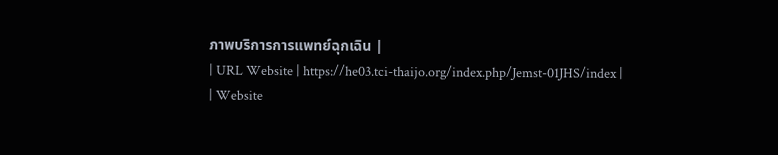ภาพบริการการแพทย์ฉุกเฉิน |
| URL Website | https://he03.tci-thaijo.org/index.php/Jemst-01JHS/index |
| Website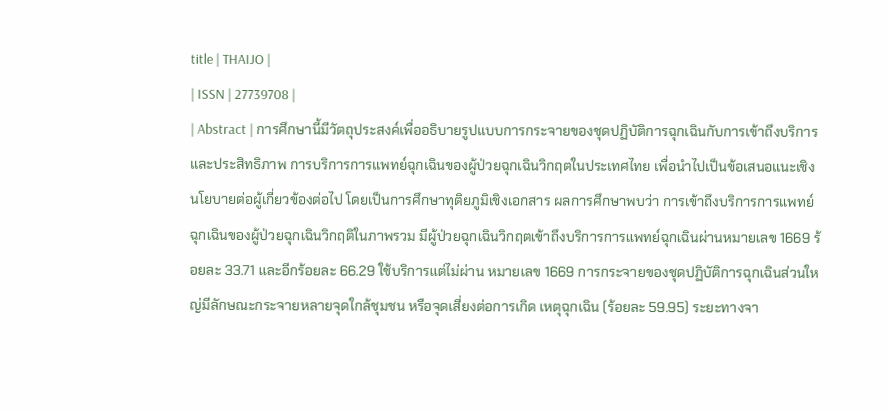title | THAIJO |
| ISSN | 27739708 |
| Abstract | การศึกษานี้มีวัตถุประสงค์เพื่ออธิบายรูปแบบการกระจายของชุดปฏิบัติการฉุกเฉินกับการเข้าถึงบริการและประสิทธิภาพ การบริการการแพทย์ฉุกเฉินของผู้ป่วยฉุกเฉินวิกฤตในประเทศไทย เพื่อนำไปเป็นข้อเสนอแนะเชิงนโยบายต่อผู้เกี่ยวข้องต่อไป โดยเป็นการศึกษาทุติยภูมิเชิงเอกสาร ผลการศึกษาพบว่า การเข้าถึงบริการการแพทย์ฉุกเฉินของผู้ป่วยฉุกเฉินวิกฤติในภาพรวม มีผู้ป่วยฉุกเฉินวิกฤตเข้าถึงบริการการแพทย์ฉุกเฉินผ่านหมายเลข 1669 ร้อยละ 33.71 และอีกร้อยละ 66.29 ใช้บริการแต่ไม่ผ่าน หมายเลข 1669 การกระจายของชุดปฏิบัติการฉุกเฉินส่วนใหญ่มีลักษณะกระจายหลายจุดใกล้ชุมชน หรือจุดเสี่ยงต่อการเกิด เหตุฉุกเฉิน (ร้อยละ 59.95) ระยะทางจา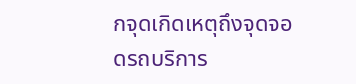กจุดเกิดเหตุถึงจุดจอดรถบริการ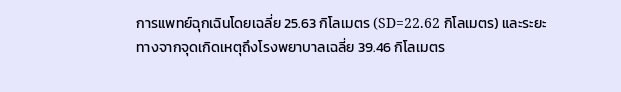การแพทย์ฉุกเฉินโดยเฉลี่ย 25.63 กิโลเมตร (SD=22.62 กิโลเมตร) และระยะทางจากจุดเกิดเหตุถึงโรงพยาบาลเฉลี่ย 39.46 กิโลเมตร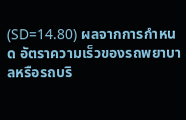(SD=14.80) ผลจากการกำหนด อัตราความเร็วของรถพยาบาลหรือรถบริ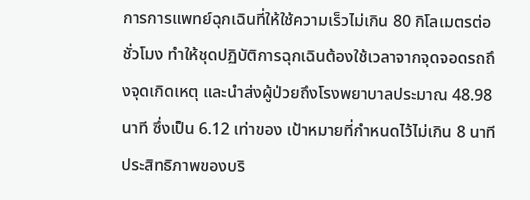การการแพทย์ฉุกเฉินที่ให้ใช้ความเร็วไม่เกิน 80 กิโลเมตรต่อชั่วโมง ทำให้ชุดปฏิบัติการฉุกเฉินต้องใช้เวลาจากจุดจอดรถถึงจุดเกิดเหตุ และนำส่งผู้ป่วยถึงโรงพยาบาลประมาณ 48.98 นาที ซึ่งเป็น 6.12 เท่าของ เป้าหมายที่กำหนดไว้ไม่เกิน 8 นาที ประสิทธิภาพของบริ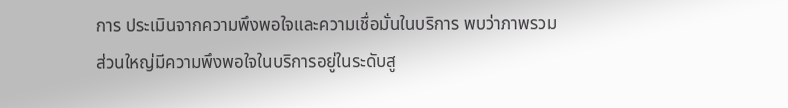การ ประเมินจากความพึงพอใจและความเชื่อมั่นในบริการ พบว่าภาพรวม ส่วนใหญ่มีความพึงพอใจในบริการอยู่ในระดับสู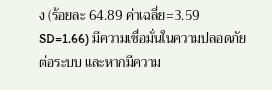ง (ร้อยละ 64.89 ค่าเฉลี่ย=3.59 SD=1.66) มีความเชื่อมั่นในความปลอดภัย ต่อระบบ และหากมีความ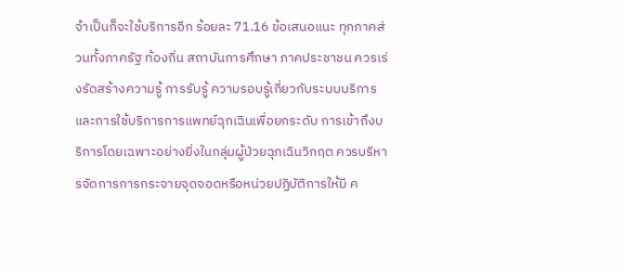จำเป็นก็จะใช้บริการอีก ร้อยละ 71.16 ข้อเสนอแนะ ทุกภาคส่วนทั้งภาครัฐ ท้องถิ่น สถาบันการศึกษา ภาคประชาชน ควรเร่งรัดสร้างความรู้ การรับรู้ ความรอบรู้เกี่ยวกับระบบบริการและการใช้บริการการแพทย์ฉุกเฉินเพื่อยกระดับ การเข้าถึงบริการโดยเฉพาะอย่างยิ่งในกลุ่มผู้ป่วยฉุกเฉินวิกฤต ควรบริหารจัดการการกระจายจุดจอดหรือหน่วยปฏิบัติการให้มี ค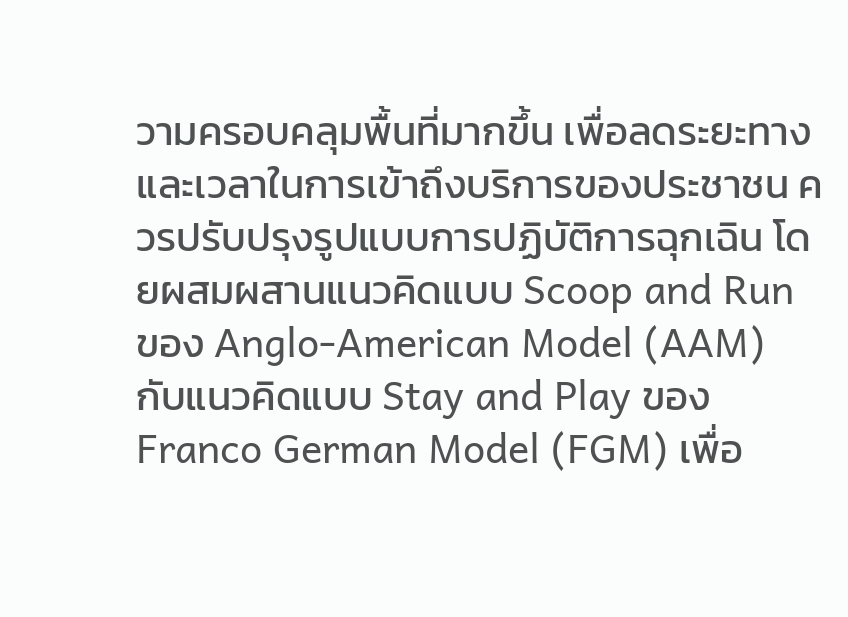วามครอบคลุมพื้นที่มากขึ้น เพื่อลดระยะทางและเวลาในการเข้าถึงบริการของประชาชน ควรปรับปรุงรูปแบบการปฏิบัติการฉุกเฉิน โดยผสมผสานแนวคิดแบบ Scoop and Run ของ Anglo-American Model (AAM) กับแนวคิดแบบ Stay and Play ของ Franco German Model (FGM) เพื่อ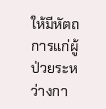ให้มีหัตถการแก่ผู้ป่วยระหว่างกา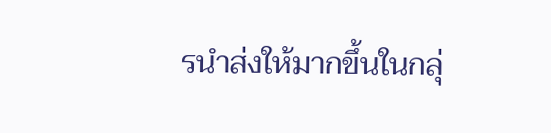รนำส่งให้มากขึ้นในกลุ่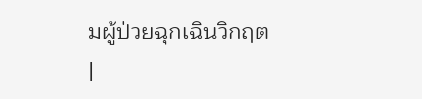มผู้ป่วยฉุกเฉินวิกฤต |